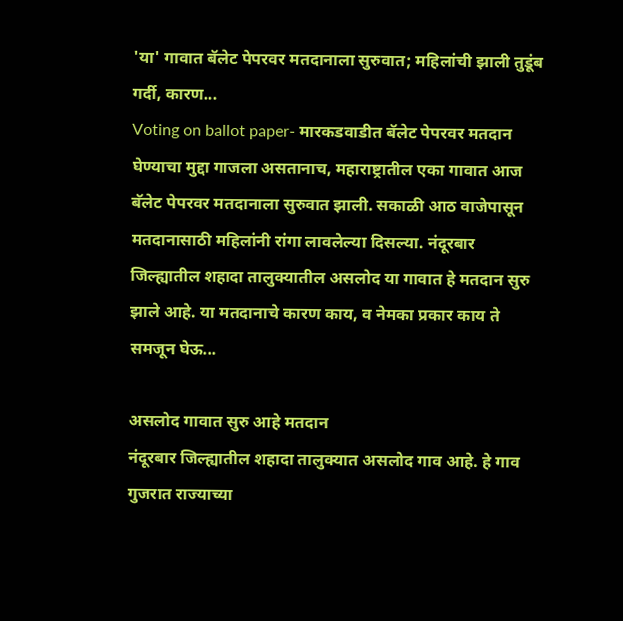'या' गावात बॅलेट पेपरवर मतदानाला सुरुवात; महिलांची झाली तुडूंब गर्दी, कारण...
Voting on ballot paper- मारकडवाडीत बॅलेट पेपरवर मतदान घेण्याचा मुद्दा गाजला असतानाच, महाराष्ट्रातील एका गावात आज बॅलेट पेपरवर मतदानाला सुरुवात झाली. सकाळी आठ वाजेपासून मतदानासाठी महिलांनी रांगा लावलेल्या दिसल्या. नंदूरबार जिल्ह्यातील शहादा तालुक्यातील असलोद या गावात हे मतदान सुरु झाले आहे. या मतदानाचे कारण काय, व नेमका प्रकार काय ते समजून घेऊ...

असलोद गावात सुरु आहे मतदान
नंदूरबार जिल्ह्यातील शहादा तालुक्यात असलोद गाव आहे. हे गाव गुजरात राज्याच्या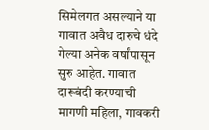सिमेलगत असल्याने या गावात अवैध दारुचे धंदे गेल्या अनेक वर्षांपासून सुरु आहेत. गावात दारूबंदी करण्याची मागणी महिला, गावकरी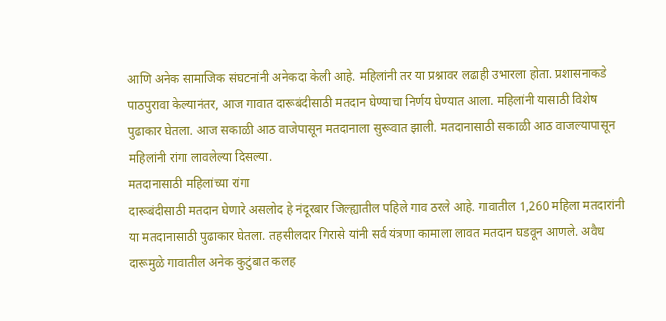आणि अनेक सामाजिक संघटनांनी अनेकदा केली आहे. महिलांनी तर या प्रश्नावर लढाही उभारला होता. प्रशासनाकडे पाठपुरावा केल्यानंतर, आज गावात दारूबंदीसाठी मतदान घेण्याचा निर्णय घेण्यात आला. महिलांनी यासाठी विशेष पुढाकार घेतला. आज सकाळी आठ वाजेपासून मतदानाला सुरूवात झाली. मतदानासाठी सकाळी आठ वाजल्यापासून महिलांनी रांगा लावलेल्या दिसल्या.
मतदानासाठी महिलांच्या रांगा
दारूबंदीसाठी मतदान घेणारे असलोद हे नंदूरबार जिल्ह्यातील पहिले गाव ठरले आहे. गावातील 1,260 महिला मतदारांनी या मतदानासाठी पुढाकार घेतला. तहसीलदार गिरासे यांनी सर्व यंत्रणा कामाला लावत मतदान घडवून आणले. अवैध दारूमुळे गावातील अनेक कुटुंबात कलह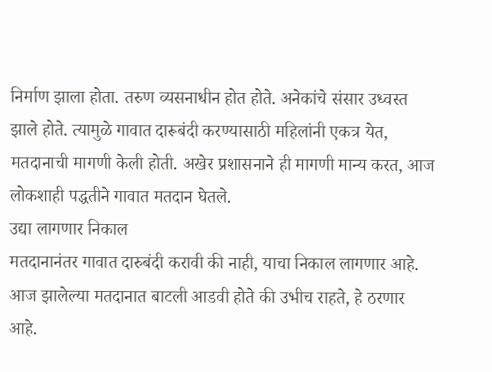निर्माण झाला होता. तरुण व्यसनाधीन होत होते. अनेकांचे संसार उध्वस्त झाले होते. त्यामुळे गावात दारूबंदी करण्यासाठी महिलांनी एकत्र येत, मतदानाची मागणी केली होती. अखेर प्रशासनाने ही मागणी मान्य करत, आज लोकशाही पद्धतीने गावात मतदान घेतले.
उद्या लागणार निकाल
मतदानानंतर गावात दारुबंदी करावी की नाही, याचा निकाल लागणार आहे. आज झालेल्या मतदानात बाटली आडवी होते की उभीच राहते, हे ठरणार आहे.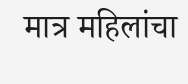मात्र महिलांचा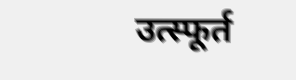उत्स्फूर्त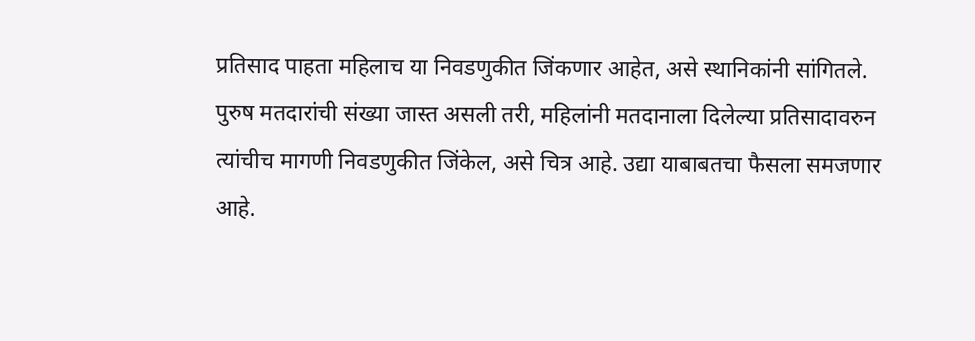प्रतिसाद पाहता महिलाच या निवडणुकीत जिंकणार आहेत, असे स्थानिकांनी सांगितले. पुरुष मतदारांची संख्या जास्त असली तरी, महिलांनी मतदानाला दिलेल्या प्रतिसादावरुन त्यांचीच मागणी निवडणुकीत जिंकेल, असे चित्र आहे. उद्या याबाबतचा फैसला समजणार आहे.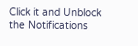Click it and Unblock the Notifications